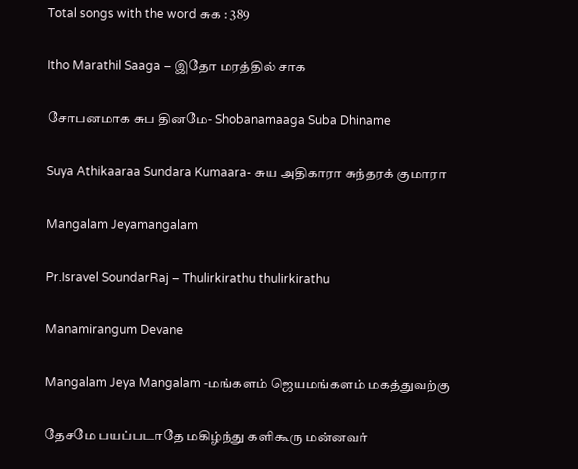Total songs with the word சுக : 389

Itho Marathil Saaga – இதோ மரத்தில் சாக

சோபனமாக சுப தினமே- Shobanamaaga Suba Dhiname

Suya Athikaaraa Sundara Kumaara- சுய அதிகாரா சுந்தரக் குமாரா

Mangalam Jeyamangalam

Pr.Isravel SoundarRaj – Thulirkirathu thulirkirathu

Manamirangum Devane

Mangalam Jeya Mangalam -மங்களம் ஜெயமங்களம் மகத்துவற்கு

தேசமே பயப்படாதே மகிழ்ந்து களிகூரு மன்னவர்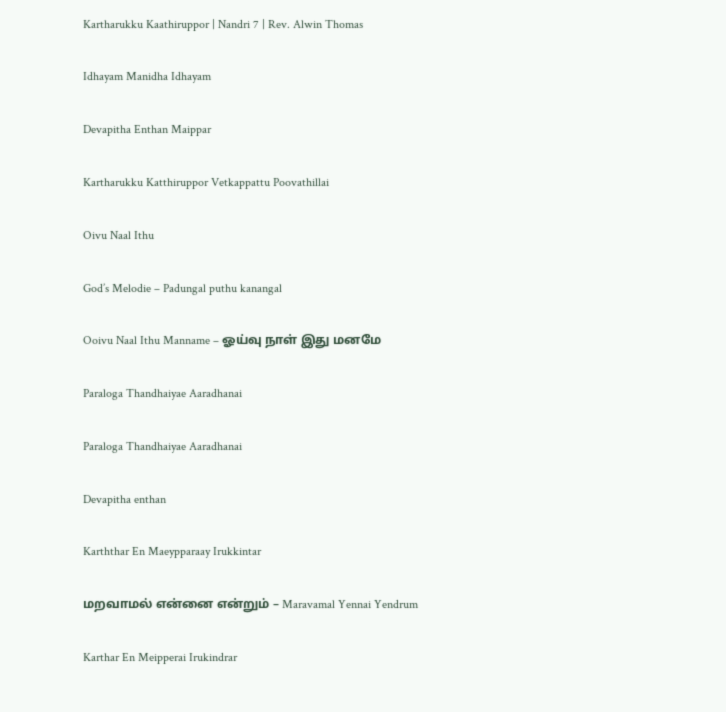Kartharukku Kaathiruppor | Nandri 7 | Rev. Alwin Thomas

Idhayam Manidha Idhayam

Devapitha Enthan Maippar

Kartharukku Katthiruppor Vetkappattu Poovathillai

Oivu Naal Ithu

God’s Melodie – Padungal puthu kanangal

Ooivu Naal Ithu Manname – ஓய்வு நாள் இது மனமே

Paraloga Thandhaiyae Aaradhanai

Paraloga Thandhaiyae Aaradhanai

Devapitha enthan

Karththar En Maeypparaay Irukkintar

மறவாமல் என்னை என்றும் – Maravamal Yennai Yendrum

Karthar En Meipperai Irukindrar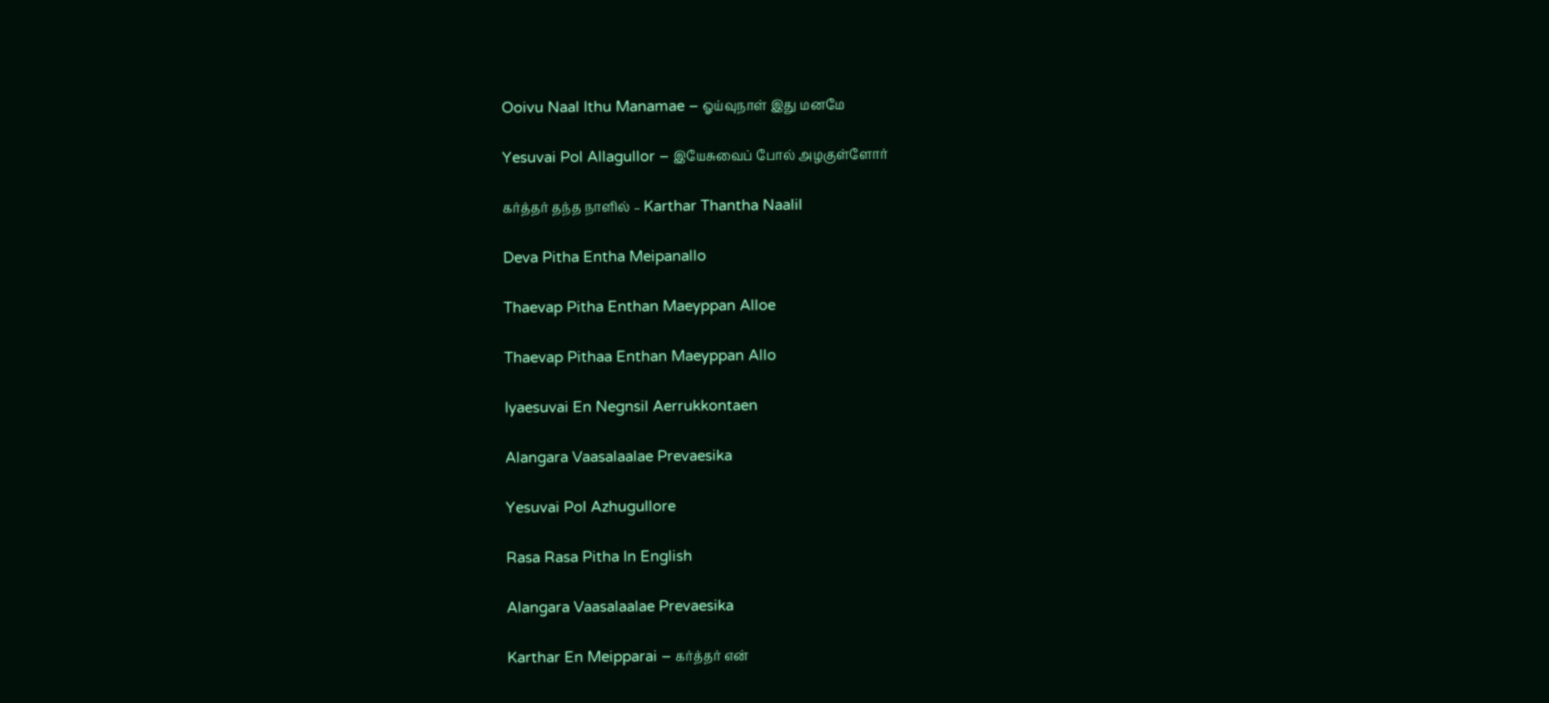Ooivu Naal Ithu Manamae – ஓய்வுநாள் இது மனமே

Yesuvai Pol Allagullor – இயேசுவைப் போல் அழகுள்ளோர்

கர்த்தர் தந்த நாளில் – Karthar Thantha Naalil

Deva Pitha Entha Meipanallo

Thaevap Pitha Enthan Maeyppan Alloe

Thaevap Pithaa Enthan Maeyppan Allo

Iyaesuvai En Negnsil Aerrukkontaen

Alangara Vaasalaalae Prevaesika

Yesuvai Pol Azhugullore

Rasa Rasa Pitha In English

Alangara Vaasalaalae Prevaesika

Karthar En Meipparai – கர்த்தர் என்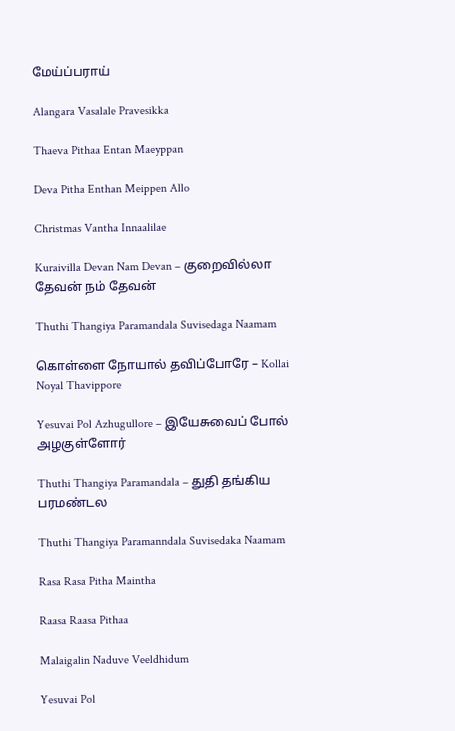மேய்ப்பராய்

Alangara Vasalale Pravesikka

Thaeva Pithaa Entan Maeyppan

Deva Pitha Enthan Meippen Allo

Christmas Vantha Innaalilae

Kuraivilla Devan Nam Devan – குறைவில்லா தேவன் நம் தேவன்

Thuthi Thangiya Paramandala Suvisedaga Naamam

கொள்ளை நோயால் தவிப்போரே – Kollai Noyal Thavippore

Yesuvai Pol Azhugullore – இயேசுவைப் போல் அழகுள்ளோர்

Thuthi Thangiya Paramandala – துதி தங்கிய பரமண்டல

Thuthi Thangiya Paramanndala Suvisedaka Naamam

Rasa Rasa Pitha Maintha

Raasa Raasa Pithaa

Malaigalin Naduve Veeldhidum

Yesuvai Pol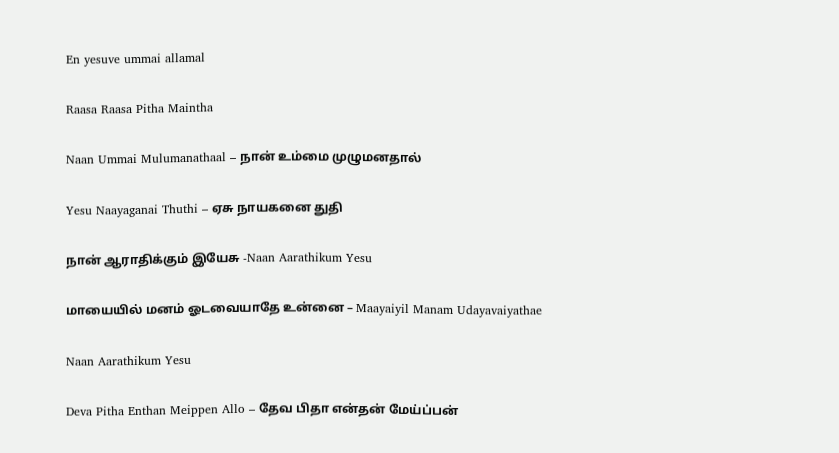En yesuve ummai allamal

Raasa Raasa Pitha Maintha

Naan Ummai Mulumanathaal – நான் உம்மை முழுமனதால்

Yesu Naayaganai Thuthi – ஏசு நாயகனை துதி

நான் ஆராதிக்கும் இயேசு -Naan Aarathikum Yesu

மாயையில் மனம் ஓடவையாதே உன்னை – Maayaiyil Manam Udayavaiyathae

Naan Aarathikum Yesu

Deva Pitha Enthan Meippen Allo – தேவ பிதா என்தன் மேய்ப்பன்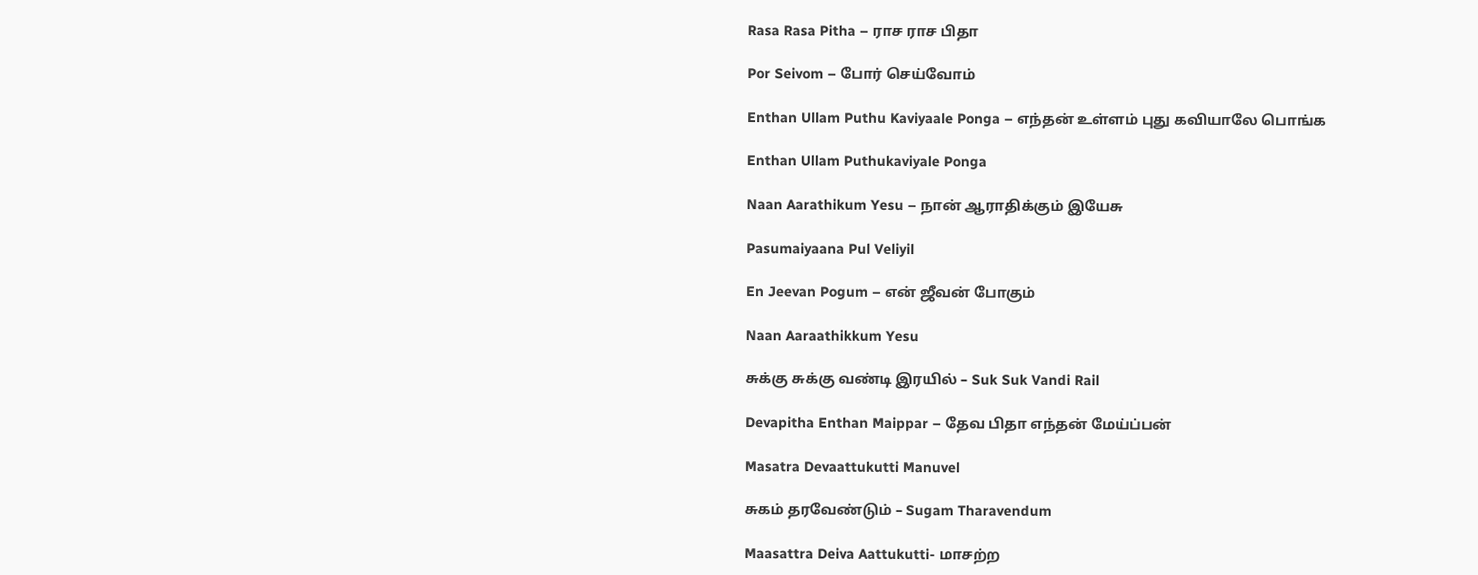Rasa Rasa Pitha – ராச ராச பிதா

Por Seivom – போர் செய்வோம்

Enthan Ullam Puthu Kaviyaale Ponga – எந்தன் உள்ளம் புது கவியாலே பொங்க

Enthan Ullam Puthukaviyale Ponga

Naan Aarathikum Yesu – நான் ஆராதிக்கும் இயேசு

Pasumaiyaana Pul Veliyil

En Jeevan Pogum – என் ஜீவன் போகும்

Naan Aaraathikkum Yesu

சுக்கு சுக்கு வண்டி இரயில் – Suk Suk Vandi Rail

Devapitha Enthan Maippar – தேவ பிதா எந்தன் மேய்ப்பன்

Masatra Devaattukutti Manuvel

சுகம் தரவேண்டும் – Sugam Tharavendum

Maasattra Deiva Aattukutti- மாசற்ற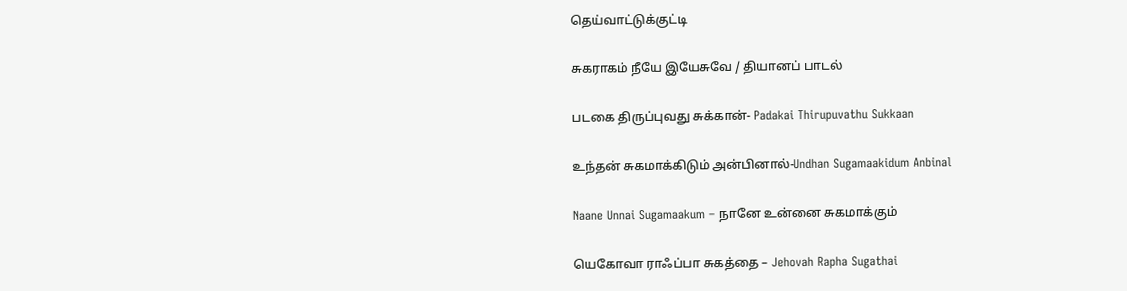தெய்வாட்டுக்குட்டி

சுகராகம் நீயே இயேசுவே / தியானப் பாடல்

படகை திருப்புவது சுக்கான்- Padakai Thirupuvathu Sukkaan

உந்தன் சுகமாக்கிடும் அன்பினால்-Undhan Sugamaakidum Anbinal

Naane Unnai Sugamaakum – நானே உன்னை சுகமாக்கும்

யெகோவா ராஃப்பா சுகத்தை – Jehovah Rapha Sugathai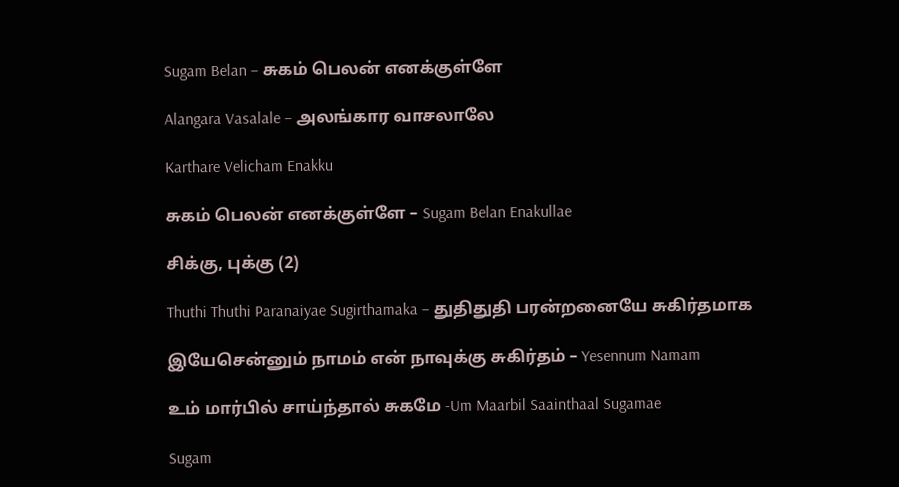Sugam Belan – சுகம் பெலன் எனக்குள்ளே

Alangara Vasalale – அலங்கார வாசலாலே

Karthare Velicham Enakku

சுகம் பெலன் எனக்குள்ளே – Sugam Belan Enakullae

சிக்கு, புக்கு (2)

Thuthi Thuthi Paranaiyae Sugirthamaka – துதிதுதி பரன்றனையே சுகிர்தமாக

இயேசென்னும் நாமம் என் நாவுக்கு சுகிர்தம் – Yesennum Namam

உம் மார்பில் சாய்ந்தால் சுகமே -Um Maarbil Saainthaal Sugamae

Sugam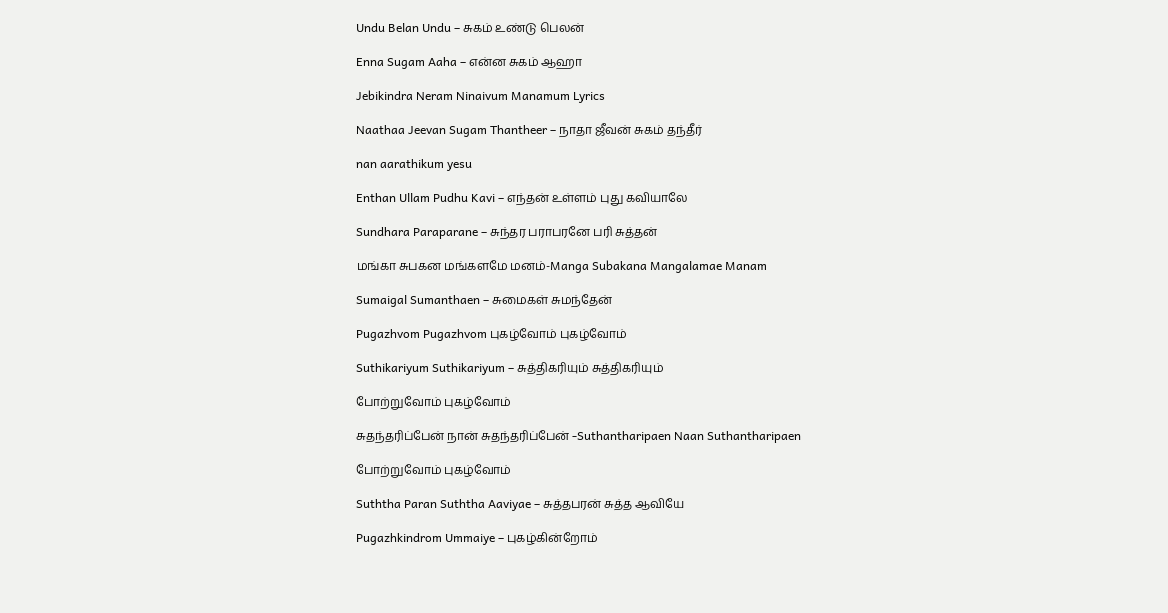Undu Belan Undu – சுகம் உண்டு பெலன்

Enna Sugam Aaha – என்ன சுகம் ஆஹா

Jebikindra Neram Ninaivum Manamum Lyrics

Naathaa Jeevan Sugam Thantheer – நாதா ஜீவன் சுகம் தந்தீர்

nan aarathikum yesu

Enthan Ullam Pudhu Kavi – எந்தன் உள்ளம் புது கவியாலே

Sundhara Paraparane – சுந்தர பராபரனே பரி சுத்தன்

மங்கா சுபகன மங்களமே மனம்-Manga Subakana Mangalamae Manam

Sumaigal Sumanthaen – சுமைகள் சுமந்தேன்

Pugazhvom Pugazhvom புகழ்வோம் புகழ்வோம்

Suthikariyum Suthikariyum – சுத்திகரியும் சுத்திகரியும்

போற்றுவோம் புகழ்வோம்

சுதந்தரிப்பேன் நான் சுதந்தரிப்பேன் -Suthantharipaen Naan Suthantharipaen

போற்றுவோம் புகழ்வோம்

Suththa Paran Suththa Aaviyae – சுத்தபரன் சுத்த ஆவியே

Pugazhkindrom Ummaiye – புகழ்கின்றோம்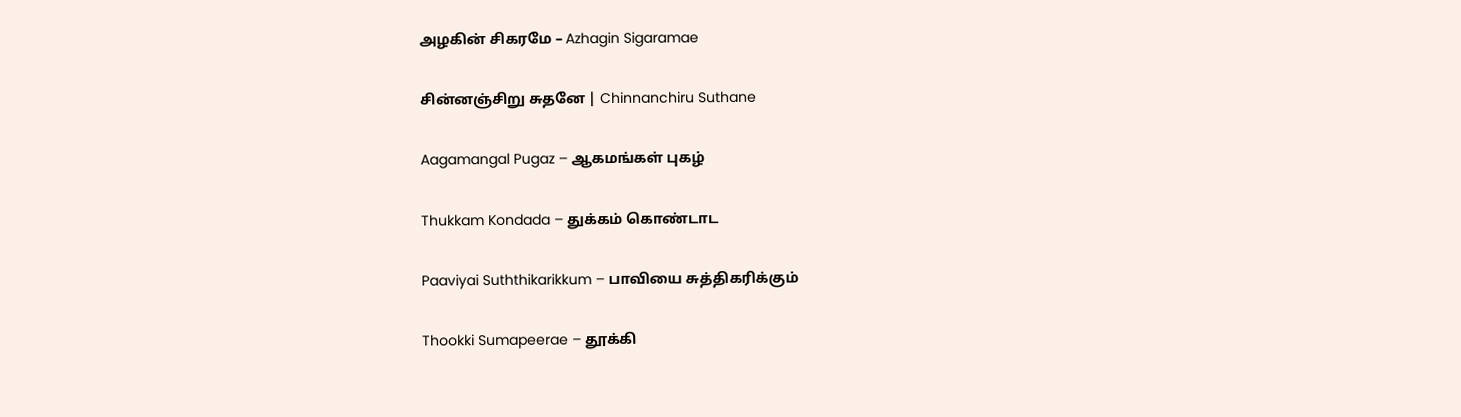அழகின் சிகரமே – Azhagin Sigaramae

சின்னஞ்சிறு சுதனே | Chinnanchiru Suthane

Aagamangal Pugaz – ஆகமங்கள் புகழ்

Thukkam Kondada – துக்கம் கொண்டாட

Paaviyai Suththikarikkum – பாவியை சுத்திகரிக்கும்

Thookki Sumapeerae – தூக்கி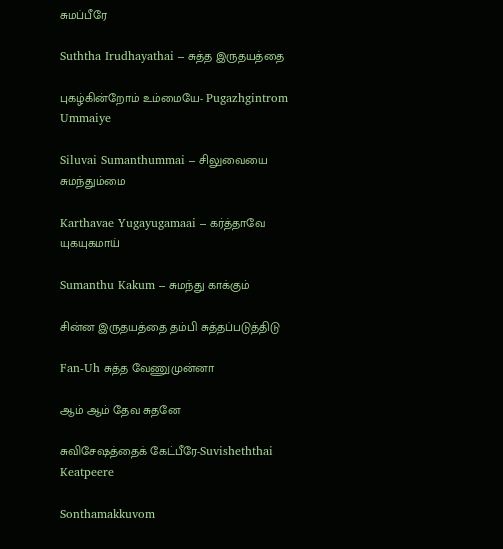சுமப்பீரே

Suththa Irudhayathai – சுத்த இருதயத்தை

புகழ்கின்றோம் உம்மையே- Pugazhgintrom Ummaiye

Siluvai Sumanthummai – சிலுவையை சுமந்தும்மை

Karthavae Yugayugamaai – கர்த்தாவே யுகயுகமாய்

Sumanthu Kakum – சுமந்து காக்கும்

சின்ன இருதயத்தை தம்பி சுத்தப்படுத்திடு

Fan-Uh சுத்த வேணுமுன்னா

ஆம் ஆம் தேவ சுதனே

சுவிசேஷத்தைக் கேட்பீரே-Suvisheththai Keatpeere

Sonthamakkuvom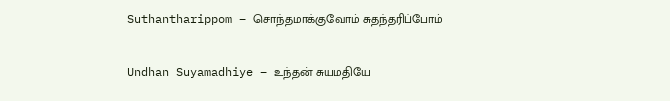Suthantharippom – சொந்தமாக்குவோம் சுதந்தரிப்போம்

Undhan Suyamadhiye – உந்தன் சுயமதியே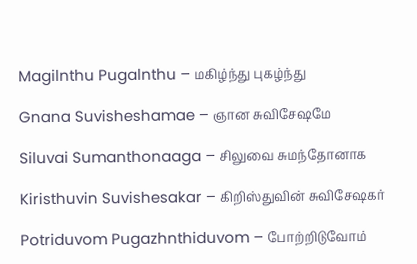Magilnthu Pugalnthu – மகிழ்ந்து புகழ்ந்து

Gnana Suvisheshamae – ஞான சுவிசேஷமே

Siluvai Sumanthonaaga – சிலுவை சுமந்தோனாக

Kiristhuvin Suvishesakar – கிறிஸ்துவின் சுவிசேஷகர்

Potriduvom Pugazhnthiduvom – போற்றிடுவோம்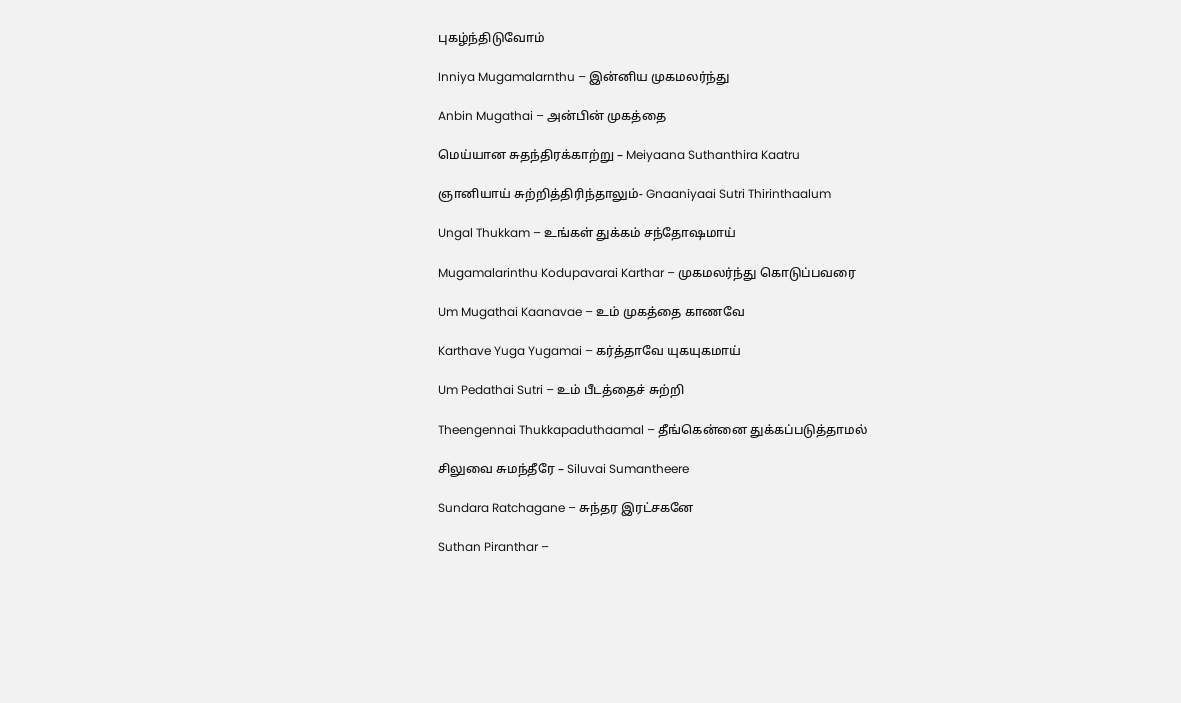புகழ்ந்திடுவோம்

Inniya Mugamalarnthu – இன்னிய முகமலர்ந்து

Anbin Mugathai – அன்பின் முகத்தை

மெய்யான சுதந்திரக்காற்று – Meiyaana Suthanthira Kaatru

ஞானியாய் சுற்றித்திரிந்தாலும்- Gnaaniyaai Sutri Thirinthaalum

Ungal Thukkam – உங்கள் துக்கம் சந்தோஷமாய்

Mugamalarinthu Kodupavarai Karthar – முகமலர்ந்து கொடுப்பவரை

Um Mugathai Kaanavae – உம் முகத்தை காணவே

Karthave Yuga Yugamai – கர்த்தாவே யுகயுகமாய்

Um Pedathai Sutri – உம் பீடத்தைச் சுற்றி

Theengennai Thukkapaduthaamal – தீங்கென்னை துக்கப்படுத்தாமல்

சிலுவை சுமந்தீரே – Siluvai Sumantheere

Sundara Ratchagane – சுந்தர இரட்சகனே

Suthan Piranthar –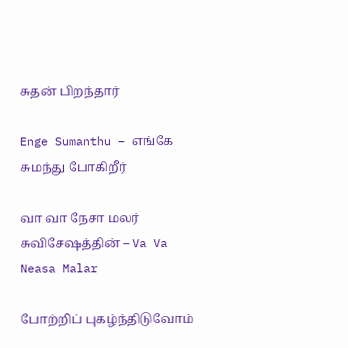சுதன் பிறந்தார்

Enge Sumanthu – எங்கே சுமந்து போகிறீர்

வா வா நேசா மலர் சுவிசேஷத்தின் – Va Va Neasa Malar

போற்றிப் புகழ்ந்திடுவோம்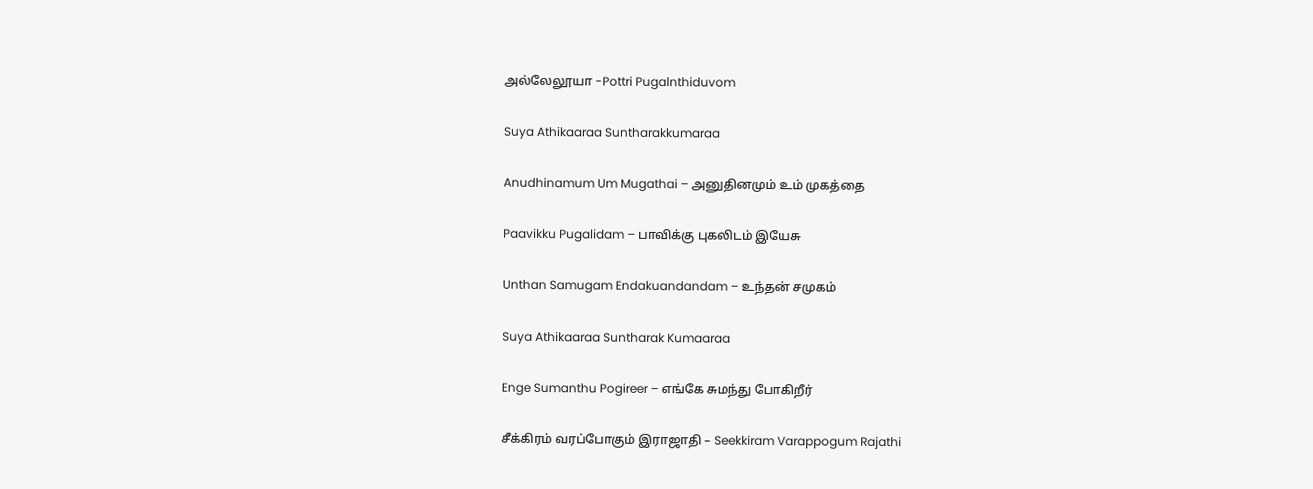அல்லேலூயா -Pottri Pugalnthiduvom

Suya Athikaaraa Suntharakkumaraa

Anudhinamum Um Mugathai – அனுதினமும் உம் முகத்தை

Paavikku Pugalidam – பாவிக்கு புகலிடம் இயேசு

Unthan Samugam Endakuandandam – உந்தன் சமுகம்

Suya Athikaaraa Suntharak Kumaaraa

Enge Sumanthu Pogireer – எங்கே சுமந்து போகிறீர்

சீக்கிரம் வரப்போகும் இராஜாதி – Seekkiram Varappogum Rajathi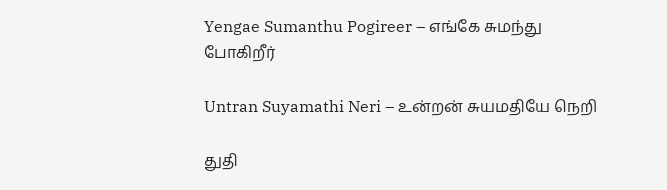Yengae Sumanthu Pogireer – எங்கே சுமந்து போகிறீர்

Untran Suyamathi Neri – உன்றன் சுயமதியே நெறி

துதி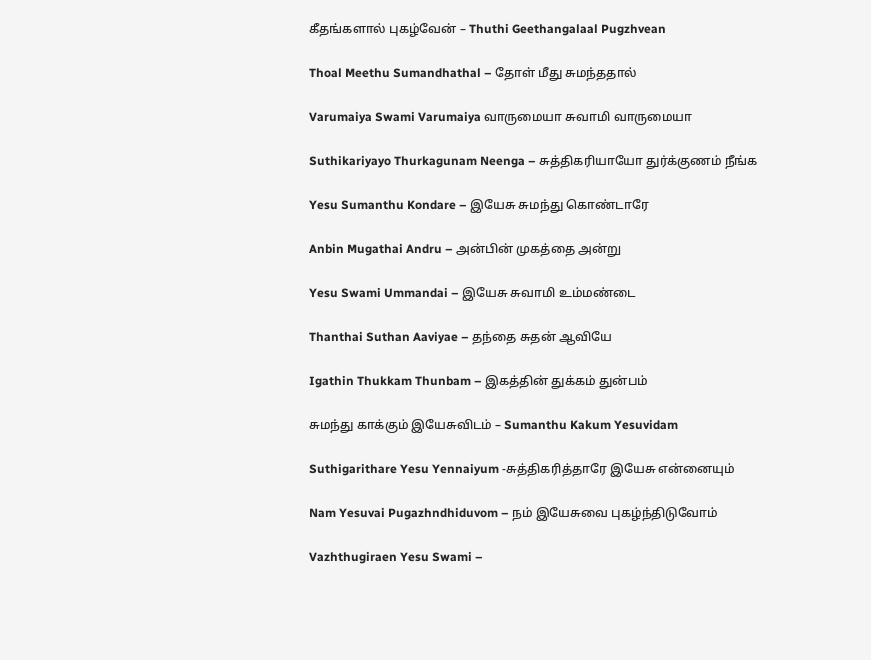கீதங்களால் புகழ்வேன் – Thuthi Geethangalaal Pugzhvean

Thoal Meethu Sumandhathal – தோள் மீது சுமந்ததால்

Varumaiya Swami Varumaiya வாருமையா சுவாமி வாருமையா

Suthikariyayo Thurkagunam Neenga – சுத்திகரியாயோ துர்க்குணம் நீங்க

Yesu Sumanthu Kondare – இயேசு சுமந்து கொண்டாரே

Anbin Mugathai Andru – அன்பின் முகத்தை அன்று

Yesu Swami Ummandai – இயேசு சுவாமி உம்மண்டை

Thanthai Suthan Aaviyae – தந்தை சுதன் ஆவியே

Igathin Thukkam Thunbam – இகத்தின் துக்கம் துன்பம்

சுமந்து காக்கும் இயேசுவிடம் – Sumanthu Kakum Yesuvidam

Suthigarithare Yesu Yennaiyum -சுத்திகரித்தாரே இயேசு என்னையும்

Nam Yesuvai Pugazhndhiduvom – நம் இயேசுவை புகழ்ந்திடுவோம்

Vazhthugiraen Yesu Swami –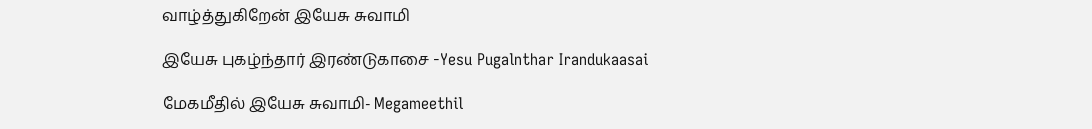வாழ்த்துகிறேன் இயேசு சுவாமி

இயேசு புகழ்ந்தார் இரண்டுகாசை -Yesu Pugalnthar Irandukaasai

மேகமீதில் இயேசு சுவாமி- Megameethil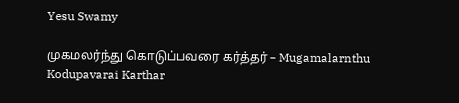Yesu Swamy

முகமலர்ந்து கொடுப்பவரை கர்த்தர் – Mugamalarnthu Kodupavarai Karthar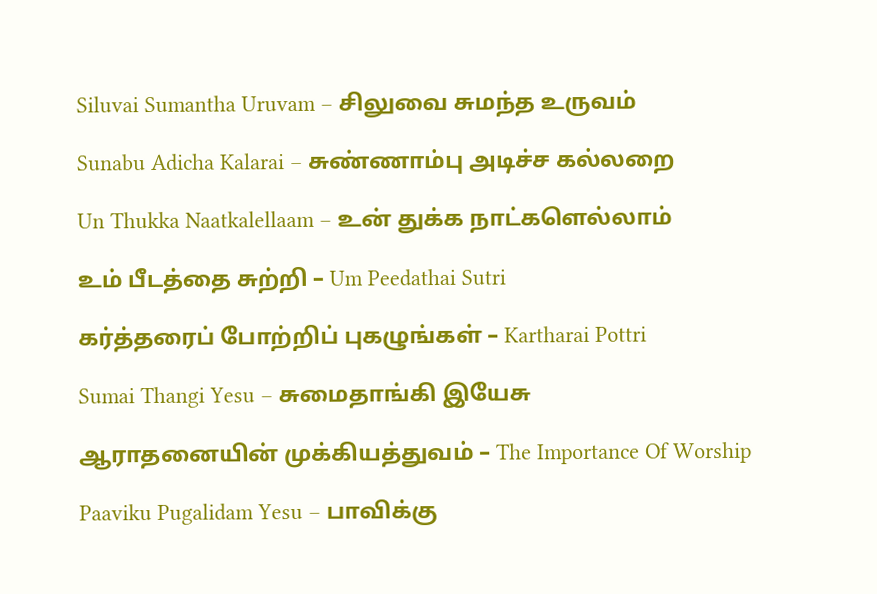Siluvai Sumantha Uruvam – சிலுவை சுமந்த உருவம்

Sunabu Adicha Kalarai – சுண்ணாம்பு அடிச்ச கல்லறை

Un Thukka Naatkalellaam – உன் துக்க நாட்களெல்லாம்

உம் பீடத்தை சுற்றி – Um Peedathai Sutri

கர்த்தரைப் போற்றிப் புகழுங்கள் – Kartharai Pottri

Sumai Thangi Yesu – சுமைதாங்கி இயேசு

ஆராதனையின் முக்கியத்துவம் – The Importance Of Worship

Paaviku Pugalidam Yesu – பாவிக்கு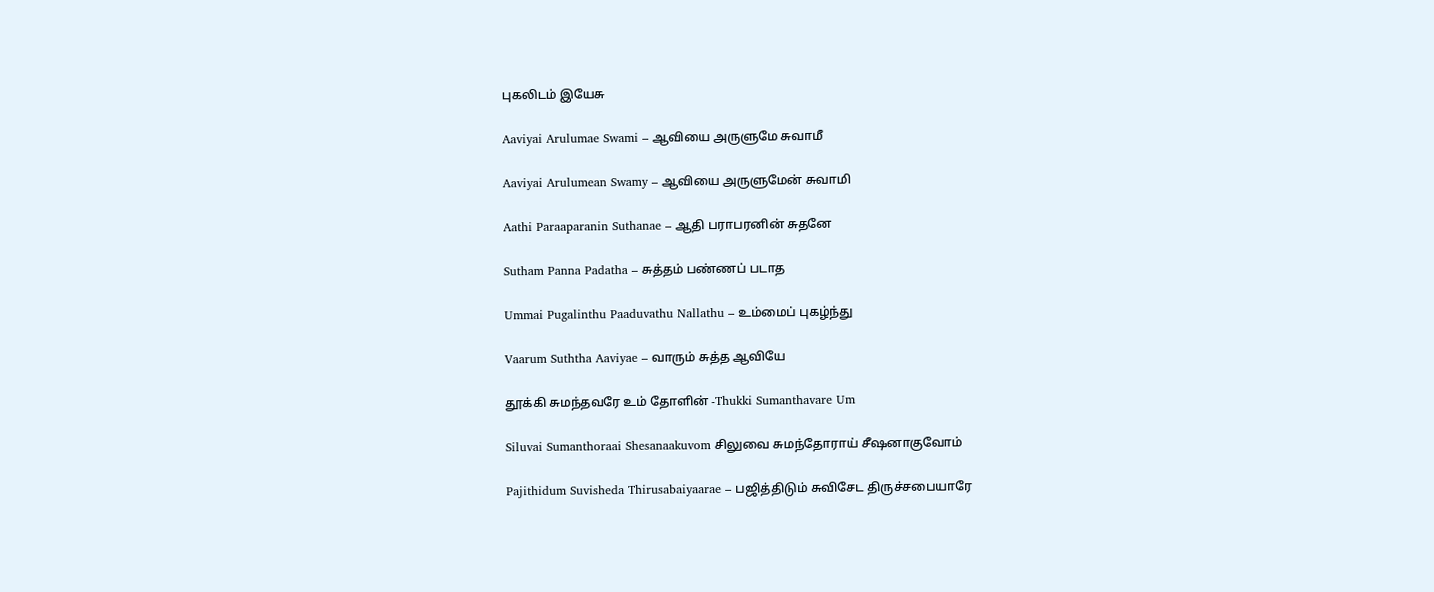புகலிடம் இயேசு

Aaviyai Arulumae Swami – ஆவியை அருளுமே சுவாமீ

Aaviyai Arulumean Swamy – ஆவியை அருளுமேன் சுவாமி

Aathi Paraaparanin Suthanae – ஆதி பராபரனின் சுதனே

Sutham Panna Padatha – சுத்தம் பண்ணப் படாத

Ummai Pugalinthu Paaduvathu Nallathu – உம்மைப் புகழ்ந்து

Vaarum Suththa Aaviyae – வாரும் சுத்த ஆவியே

தூக்கி சுமந்தவரே உம் தோளின் -Thukki Sumanthavare Um

Siluvai Sumanthoraai Shesanaakuvom சிலுவை சுமந்தோராய் சீஷனாகுவோம்

Pajithidum Suvisheda Thirusabaiyaarae – பஜித்திடும் சுவிசேட திருச்சபையாரே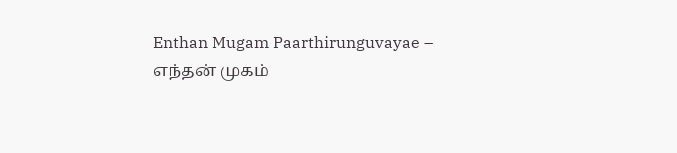Enthan Mugam Paarthirunguvayae – எந்தன் முகம்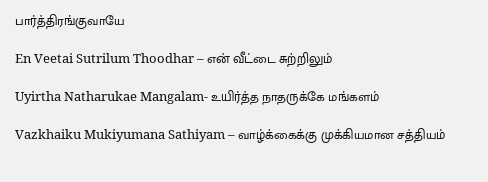பார்த்திரங்குவாயே

En Veetai Sutrilum Thoodhar – என் வீட்டை சுற்றிலும்

Uyirtha Natharukae Mangalam- உயிர்த்த நாதருக்கே மங்களம்

Vazkhaiku Mukiyumana Sathiyam – வாழ்க்கைக்கு முக்கியமான சத்தியம்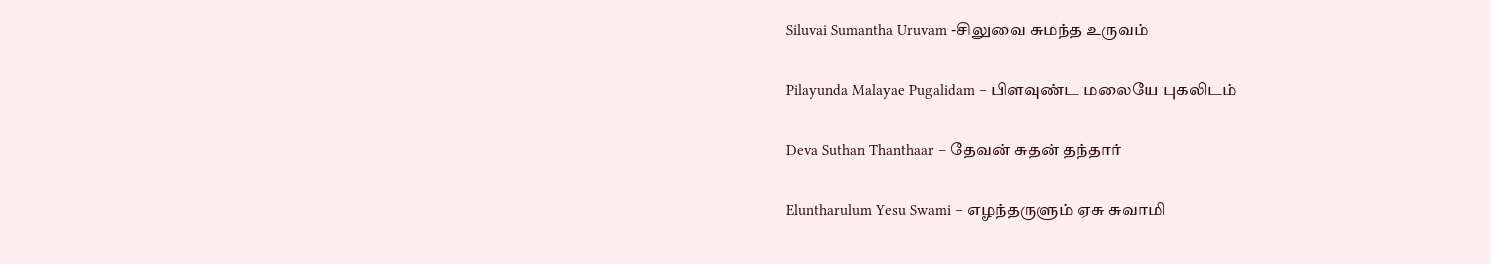Siluvai Sumantha Uruvam -சிலுவை சுமந்த உருவம்

Pilayunda Malayae Pugalidam – பிளவுண்ட மலையே புகலிடம்

Deva Suthan Thanthaar – தேவன் சுதன் தந்தார்

Eluntharulum Yesu Swami – எழந்தருளும் ஏசு சுவாமி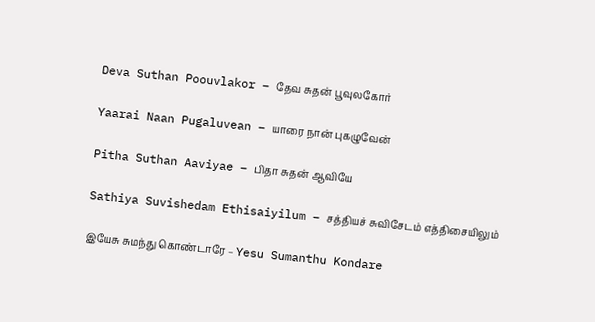Deva Suthan Poouvlakor – தேவ சுதன் பூவுலகோர்

Yaarai Naan Pugaluvean – யாரை நான் புகழுவேன்

Pitha Suthan Aaviyae – பிதா சுதன் ஆவியே

Sathiya Suvishedam Ethisaiyilum – சத்தியச் சுவிசேடம் எத்திசையிலும்

இயேசு சுமந்து கொண்டாரே – Yesu Sumanthu Kondare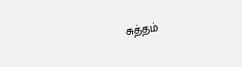சுத்தம்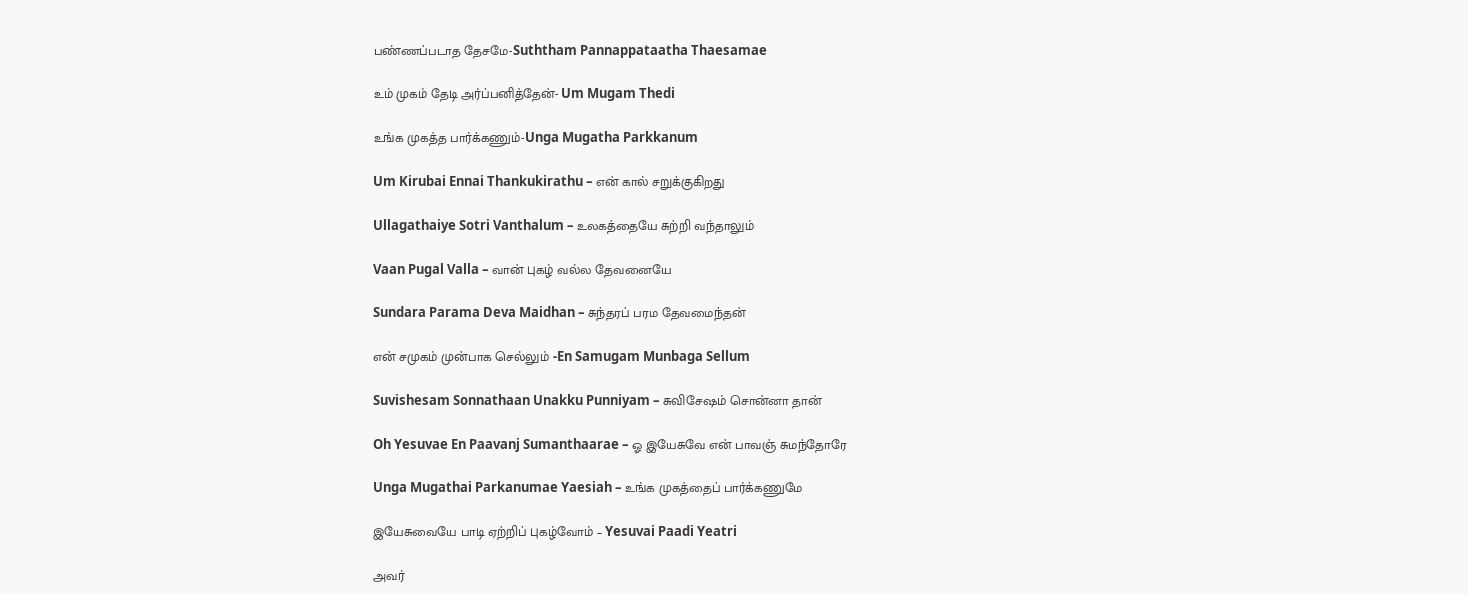பண்ணப்படாத தேசமே-Suththam Pannappataatha Thaesamae

உம் முகம் தேடி அர்ப்பனித்தேன்- Um Mugam Thedi

உங்க முகத்த பார்க்கணும்-Unga Mugatha Parkkanum

Um Kirubai Ennai Thankukirathu – என் கால் சறுக்குகிறது

Ullagathaiye Sotri Vanthalum – உலகத்தையே சுற்றி வந்தாலும்

Vaan Pugal Valla – வான் புகழ் வல்ல தேவனையே

Sundara Parama Deva Maidhan – சுந்தரப் பரம தேவமைந்தன்

என் சமுகம் முன்பாக செல்லும் -En Samugam Munbaga Sellum

Suvishesam Sonnathaan Unakku Punniyam – சுவிசேஷம் சொன்னா தான்

Oh Yesuvae En Paavanj Sumanthaarae – ஓ இயேசுவே என் பாவஞ் சுமந்தோரே

Unga Mugathai Parkanumae Yaesiah – உங்க முகத்தைப் பார்க்கணுமே

இயேசுவையே பாடி ஏற்றிப் புகழ்வோம் – Yesuvai Paadi Yeatri

அவர்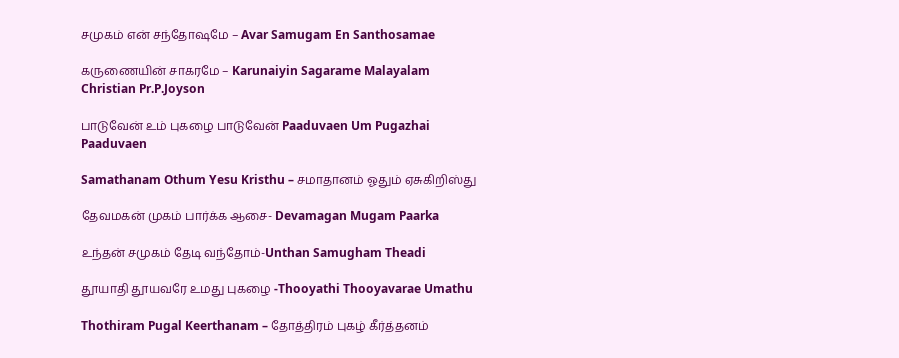சமுகம் என் சந்தோஷமே – Avar Samugam En Santhosamae

கருணையின் சாகரமே – Karunaiyin Sagarame Malayalam Christian Pr.P.Joyson

பாடுவேன் உம் புகழை பாடுவேன் Paaduvaen Um Pugazhai Paaduvaen

Samathanam Othum Yesu Kristhu – சமாதானம் ஓதும் ஏசுகிறிஸ்து

தேவமகன் முகம் பார்க்க ஆசை- Devamagan Mugam Paarka

உந்தன் சமுகம் தேடி வந்தோம்-Unthan Samugham Theadi

தூயாதி தூயவரே உமது புகழை -Thooyathi Thooyavarae Umathu

Thothiram Pugal Keerthanam – தோத்திரம் புகழ் கீர்த்தனம்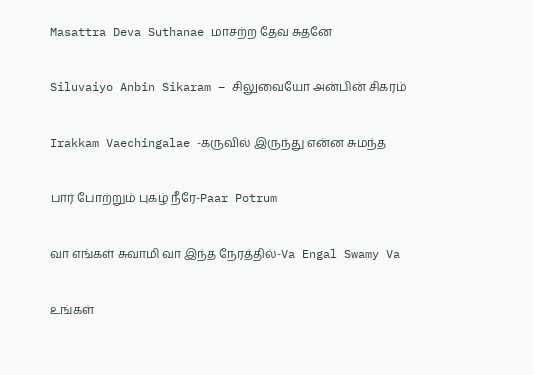Masattra Deva Suthanae மாசற்ற தேவ சுதனே

Siluvaiyo Anbin Sikaram – சிலுவையோ அன்பின் சிகரம்

Irakkam Vaechingalae -கருவில் இருந்து என்ன சுமந்த

பார் போற்றும் புகழ் நீரே-Paar Potrum

வா எங்கள் சுவாமி வா இந்த நேரத்தில்-Va Engal Swamy Va

உங்கள்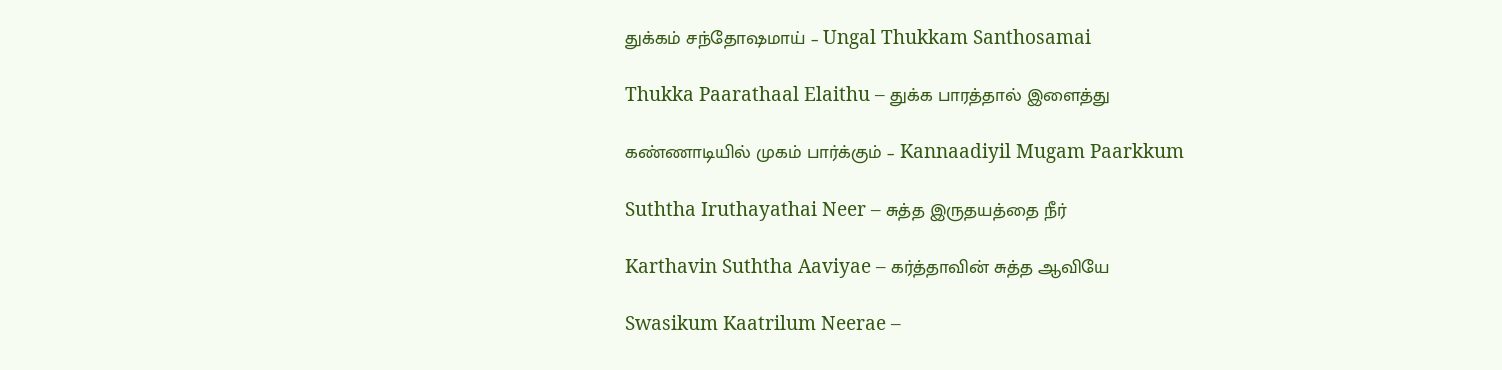துக்கம் சந்தோஷமாய் – Ungal Thukkam Santhosamai

Thukka Paarathaal Elaithu – துக்க பாரத்தால் இளைத்து

கண்ணாடியில் முகம் பார்க்கும் – Kannaadiyil Mugam Paarkkum

Suththa Iruthayathai Neer – சுத்த இருதயத்தை நீர்

Karthavin Suththa Aaviyae – கர்த்தாவின் சுத்த ஆவியே

Swasikum Kaatrilum Neerae –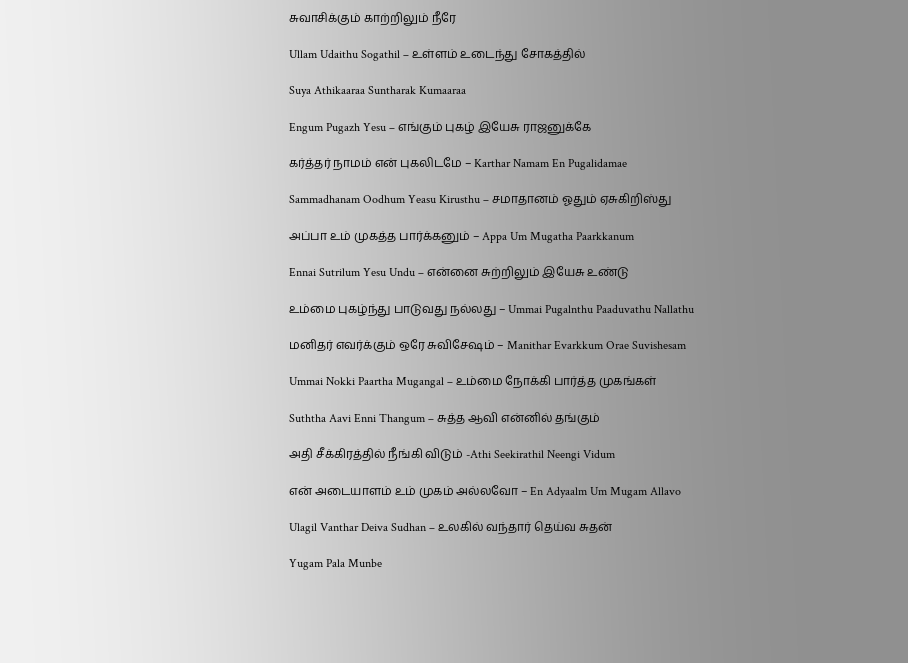சுவாசிக்கும் காற்றிலும் நீரே

Ullam Udaithu Sogathil – உள்ளம் உடைந்து சோகத்தில்

Suya Athikaaraa Suntharak Kumaaraa

Engum Pugazh Yesu – எங்கும் புகழ் இயேசு ராஜனுக்கே

கர்த்தர் நாமம் என் புகலிடமே – Karthar Namam En Pugalidamae

Sammadhanam Oodhum Yeasu Kirusthu – சமாதானம் ஓதும் ஏசுகிறிஸ்து

அப்பா உம் முகத்த பார்க்கனும் – Appa Um Mugatha Paarkkanum

Ennai Sutrilum Yesu Undu – என்னை சுற்றிலும் இயேசு உண்டு

உம்மை புகழ்ந்து பாடுவது நல்லது – Ummai Pugalnthu Paaduvathu Nallathu

மனிதர் எவர்க்கும் ஒரே சுவிசேஷம் – Manithar Evarkkum Orae Suvishesam

Ummai Nokki Paartha Mugangal – உம்மை நோக்கி பார்த்த முகங்கள்

Suththa Aavi Enni Thangum – சுத்த ஆவி என்னில் தங்கும்

அதி சீக்கிரத்தில் நீங்கி விடும் -Athi Seekirathil Neengi Vidum

என் அடையாளம் உம் முகம் அல்லவோ – En Adyaalm Um Mugam Allavo

Ulagil Vanthar Deiva Sudhan – உலகில் வந்தார் தெய்வ சுதன்

Yugam Pala Munbe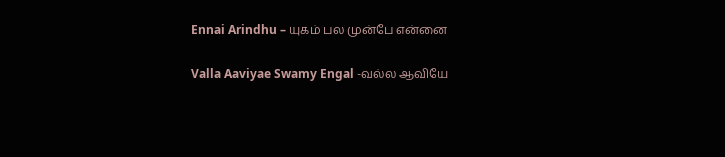Ennai Arindhu – யுகம் பல முன்பே என்னை

Valla Aaviyae Swamy Engal -வல்ல ஆவியே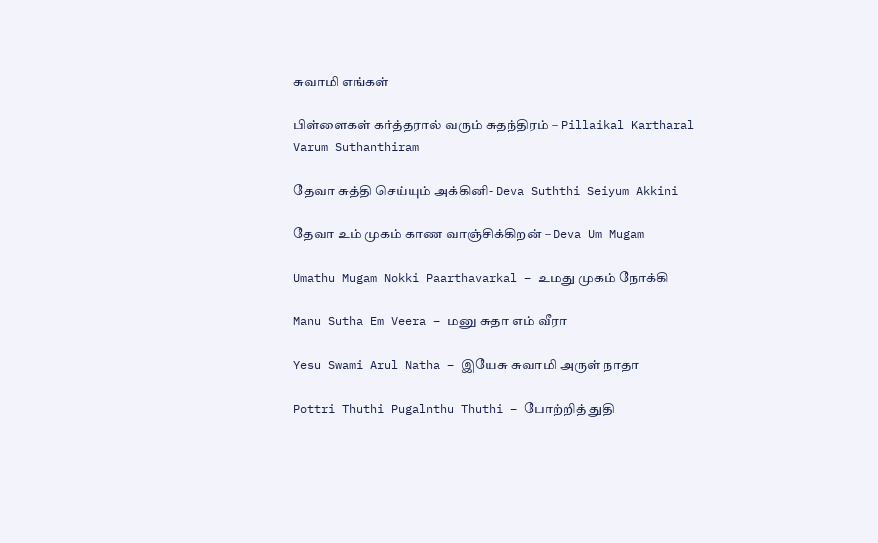சுவாமி எங்கள்

பிள்ளைகள் கர்த்தரால் வரும் சுதந்திரம் – Pillaikal Kartharal Varum Suthanthiram

தேவா சுத்தி செய்யும் அக்கினி- Deva Suththi Seiyum Akkini

தேவா உம் முகம் காண வாஞ்சிக்கிறன் – Deva Um Mugam

Umathu Mugam Nokki Paarthavarkal – உமது முகம் நோக்கி

Manu Sutha Em Veera – மனு சுதா எம் வீரா

Yesu Swami Arul Natha – இயேசு சுவாமி அருள் நாதா

Pottri Thuthi Pugalnthu Thuthi – போற்றித் துதி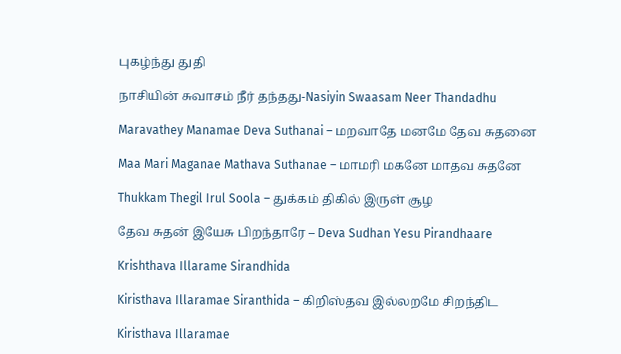புகழ்ந்து துதி

நாசியின் சுவாசம் நீர் தந்தது-Nasiyin Swaasam Neer Thandadhu

Maravathey Manamae Deva Suthanai – மறவாதே மனமே தேவ சுதனை

Maa Mari Maganae Mathava Suthanae – மாமரி மகனே மாதவ சுதனே

Thukkam Thegil Irul Soola – துக்கம் திகில் இருள் சூழ

தேவ சுதன் இயேசு பிறந்தாரே – Deva Sudhan Yesu Pirandhaare

Krishthava Illarame Sirandhida

Kiristhava Illaramae Siranthida – கிறிஸ்தவ இல்லறமே சிறந்திட

Kiristhava Illaramae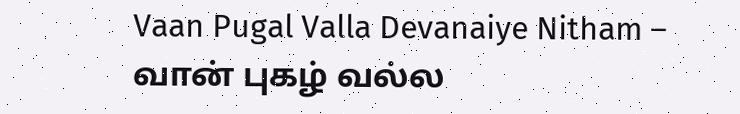Vaan Pugal Valla Devanaiye Nitham – வான் புகழ் வல்ல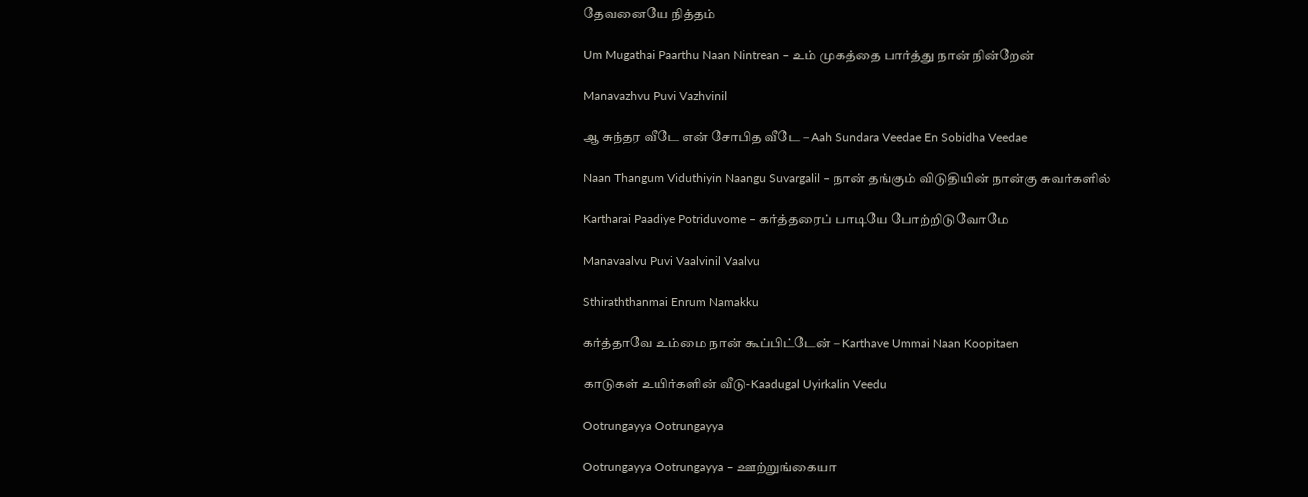தேவனையே நித்தம்

Um Mugathai Paarthu Naan Nintrean – உம் முகத்தை பார்த்து நான் நின்றேன்

Manavazhvu Puvi Vazhvinil

ஆ சுந்தர வீடே என் சோபித வீடே – Aah Sundara Veedae En Sobidha Veedae

Naan Thangum Viduthiyin Naangu Suvargalil – நான் தங்கும் விடுதியின் நான்கு சுவர்களில்

Kartharai Paadiye Potriduvome – கர்த்தரைப் பாடியே போற்றிடுவோமே

Manavaalvu Puvi Vaalvinil Vaalvu

Sthiraththanmai Enrum Namakku

கர்த்தாவே உம்மை நான் கூப்பிட்டேன் – Karthave Ummai Naan Koopitaen

காடுகள் உயிர்களின் வீடு-Kaadugal Uyirkalin Veedu

Ootrungayya Ootrungayya

Ootrungayya Ootrungayya – ஊற்றுங்கையா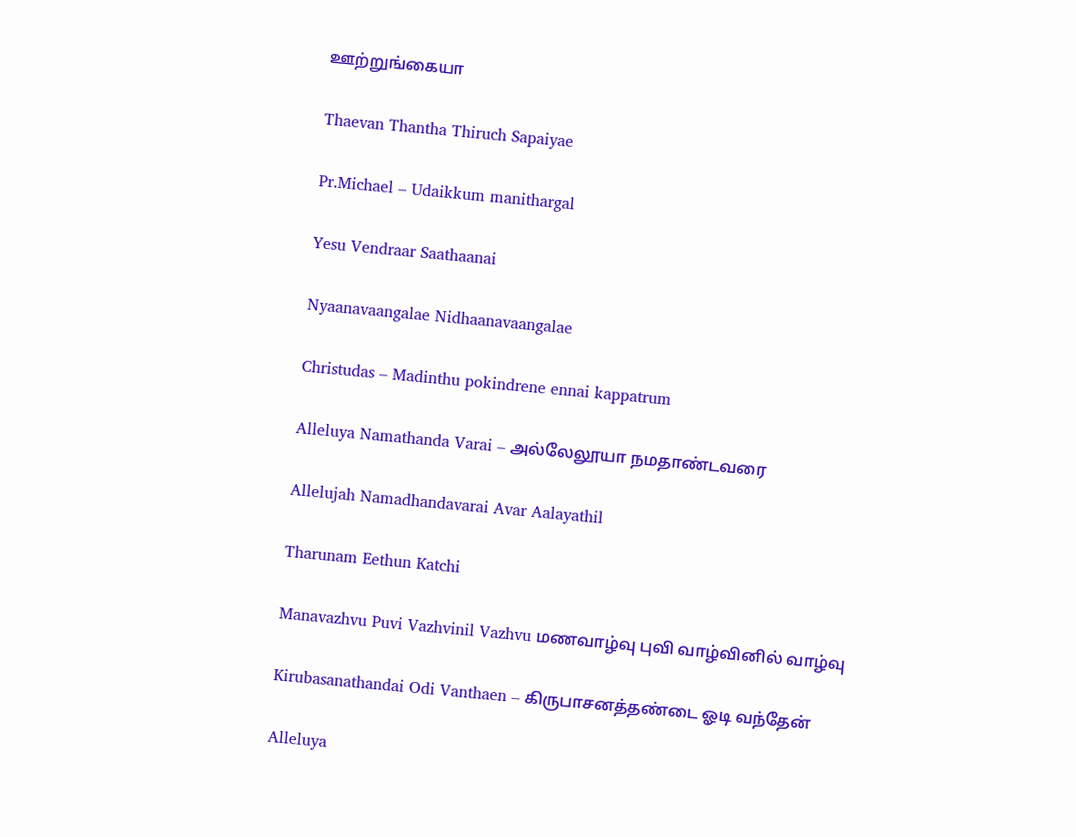ஊற்றுங்கையா

Thaevan Thantha Thiruch Sapaiyae

Pr.Michael – Udaikkum manithargal

Yesu Vendraar Saathaanai

Nyaanavaangalae Nidhaanavaangalae

Christudas – Madinthu pokindrene ennai kappatrum

Alleluya Namathanda Varai – அல்லேலூயா நமதாண்டவரை

Allelujah Namadhandavarai Avar Aalayathil

Tharunam Eethun Katchi

Manavazhvu Puvi Vazhvinil Vazhvu மணவாழ்வு புவி வாழ்வினில் வாழ்வு

Kirubasanathandai Odi Vanthaen – கிருபாசனத்தண்டை ஓடி வந்தேன்

Alleluya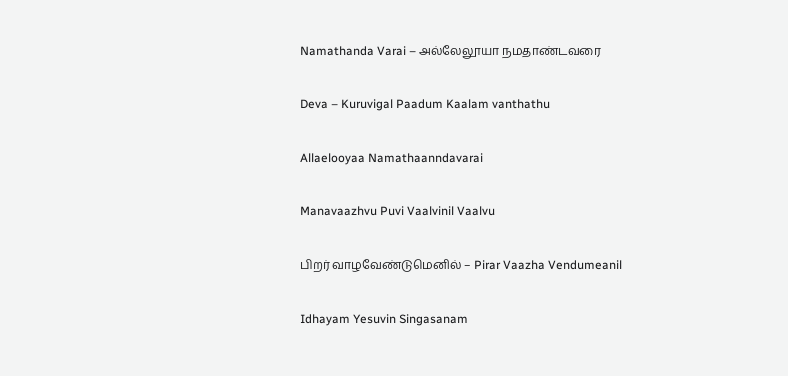Namathanda Varai – அல்லேலூயா நமதாண்டவரை

Deva – Kuruvigal Paadum Kaalam vanthathu

Allaelooyaa Namathaanndavarai

Manavaazhvu Puvi Vaalvinil Vaalvu

பிறர் வாழவேண்டுமெனில் – Pirar Vaazha Vendumeanil

Idhayam Yesuvin Singasanam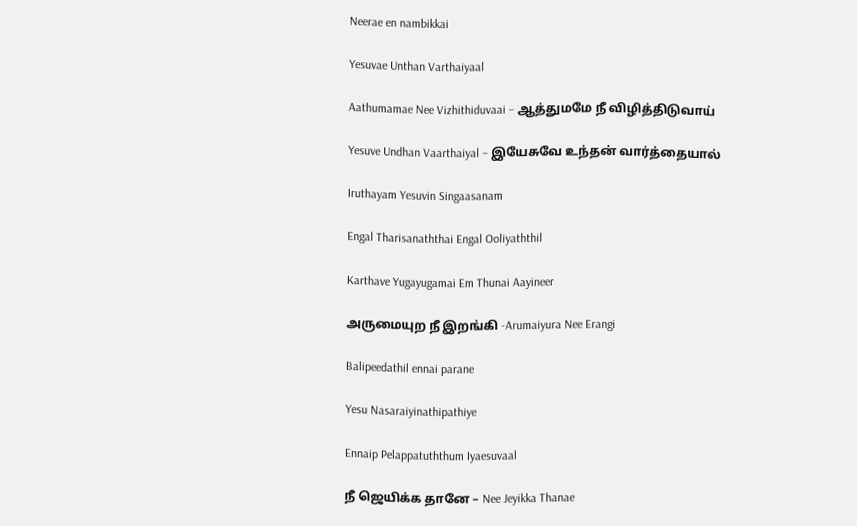Neerae en nambikkai

Yesuvae Unthan Varthaiyaal

Aathumamae Nee Vizhithiduvaai – ஆத்துமமே நீ விழித்திடுவாய்

Yesuve Undhan Vaarthaiyal – இயேசுவே உந்தன் வார்த்தையால்

Iruthayam Yesuvin Singaasanam

Engal Tharisanaththai Engal Ooliyaththil

Karthave Yugayugamai Em Thunai Aayineer

அருமையுற நீ இறங்கி -Arumaiyura Nee Erangi

Balipeedathil ennai parane

Yesu Nasaraiyinathipathiye

Ennaip Pelappatuththum Iyaesuvaal

நீ ஜெயிக்க தானே – Nee Jeyikka Thanae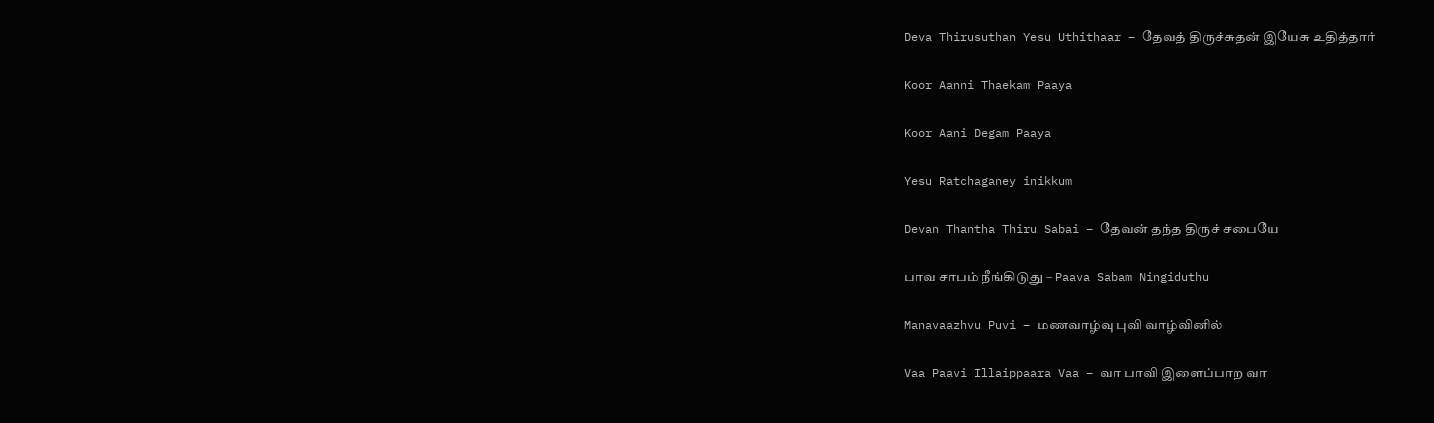Deva Thirusuthan Yesu Uthithaar – தேவத் திருச்சுதன் இயேசு உதித்தார்

Koor Aanni Thaekam Paaya

Koor Aani Degam Paaya

Yesu Ratchaganey inikkum

Devan Thantha Thiru Sabai – தேவன் தந்த திருச் சபையே

பாவ சாபம் நீங்கிடுது – Paava Sabam Ningiduthu

Manavaazhvu Puvi – மணவாழ்வு புவி வாழ்வினில்

Vaa Paavi Illaippaara Vaa – வா பாவி இளைப்பாற வா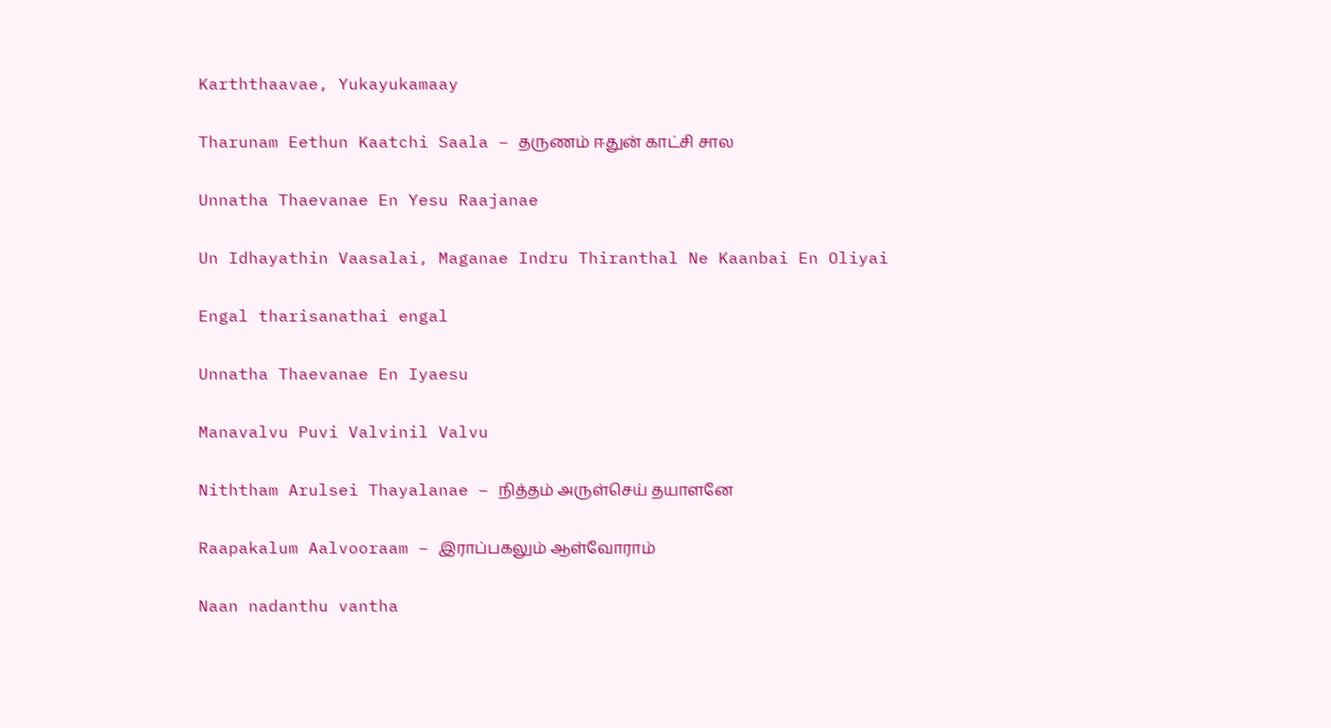Karththaavae, Yukayukamaay

Tharunam Eethun Kaatchi Saala – தருணம் ஈதுன் காட்சி சால

Unnatha Thaevanae En Yesu Raajanae

Un Idhayathin Vaasalai, Maganae Indru Thiranthal Ne Kaanbai En Oliyai

Engal tharisanathai engal

Unnatha Thaevanae En Iyaesu

Manavalvu Puvi Valvinil Valvu

Niththam Arulsei Thayalanae – நித்தம் அருள்செய் தயாளனே

Raapakalum Aalvooraam – இராப்பகலும் ஆள்வோராம்

Naan nadanthu vantha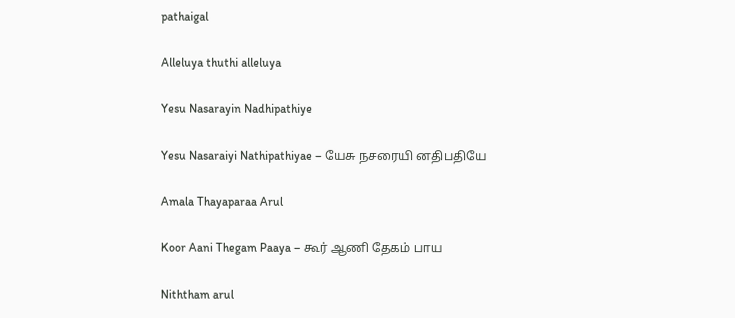pathaigal

Alleluya thuthi alleluya

Yesu Nasarayin Nadhipathiye

Yesu Nasaraiyi Nathipathiyae – யேசு நசரையி னதிபதியே

Amala Thayaparaa Arul

Koor Aani Thegam Paaya – கூர் ஆணி தேகம் பாய

Niththam arul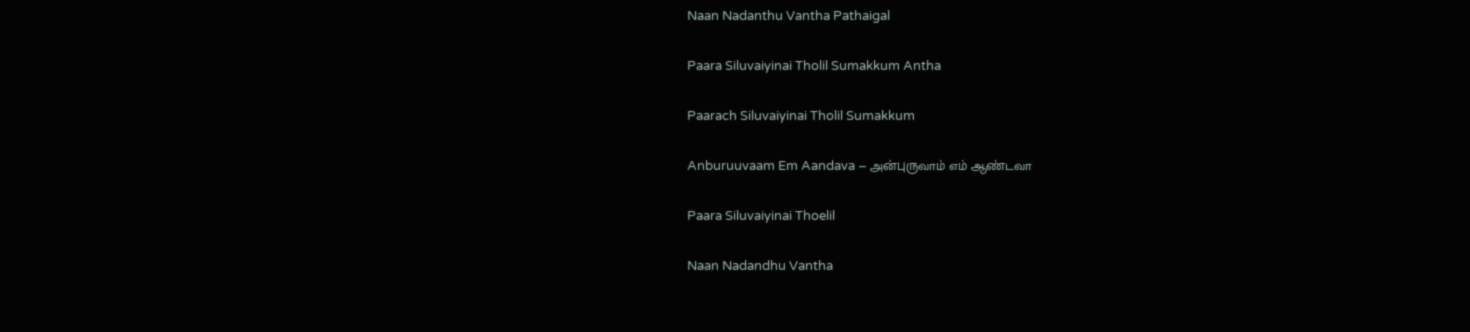Naan Nadanthu Vantha Pathaigal

Paara Siluvaiyinai Tholil Sumakkum Antha

Paarach Siluvaiyinai Tholil Sumakkum

Anburuuvaam Em Aandava – அன்புருவாம் எம் ஆண்டவா

Paara Siluvaiyinai Thoelil

Naan Nadandhu Vantha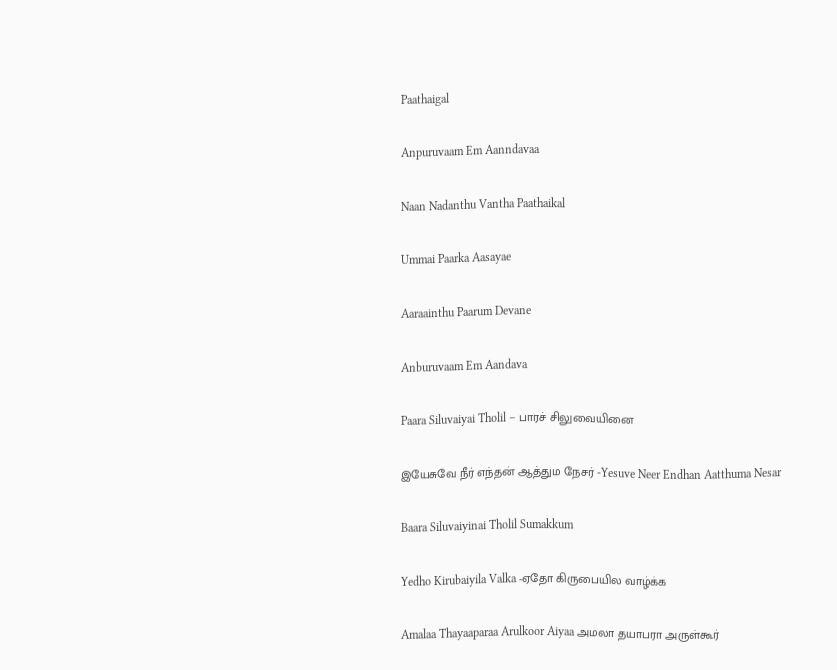Paathaigal

Anpuruvaam Em Aanndavaa

Naan Nadanthu Vantha Paathaikal

Ummai Paarka Aasayae

Aaraainthu Paarum Devane

Anburuvaam Em Aandava

Paara Siluvaiyai Tholil – பாரச் சிலுவையினை

இயேசுவே நீர் எந்தன் ஆத்தும நேசர் -Yesuve Neer Endhan Aatthuma Nesar

Baara Siluvaiyinai Tholil Sumakkum

Yedho Kirubaiyila Valka -ஏதோ கிருபையில வாழ்க்க

Amalaa Thayaaparaa Arulkoor Aiyaa அமலா தயாபரா அருள்கூர்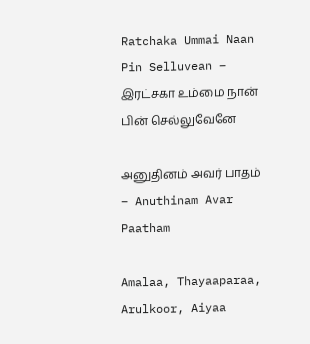Ratchaka Ummai Naan Pin Selluvean – இரட்சகா உம்மை நான் பின் செல்லுவேனே

அனுதினம் அவர் பாதம் – Anuthinam Avar Paatham

Amalaa, Thayaaparaa, Arulkoor, Aiyaa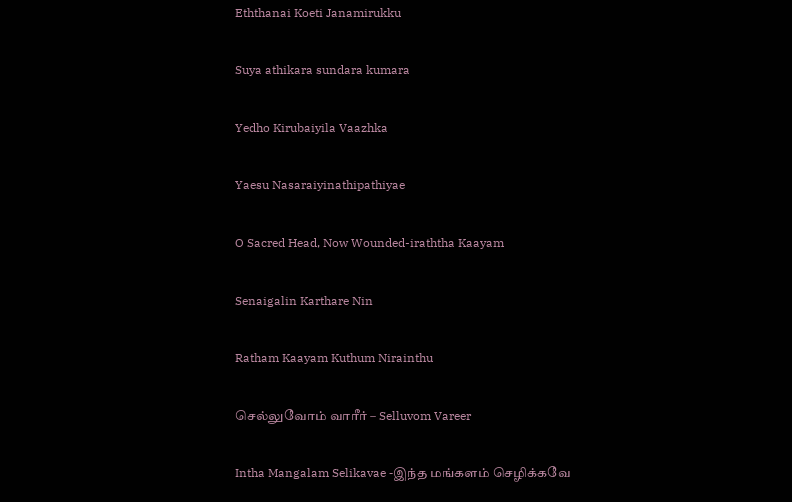Eththanai Koeti Janamirukku

Suya athikara sundara kumara

Yedho Kirubaiyila Vaazhka

Yaesu Nasaraiyinathipathiyae

O Sacred Head, Now Wounded-iraththa Kaayam

Senaigalin Karthare Nin

Ratham Kaayam Kuthum Nirainthu

செல்லுவோம் வாரீர் – Selluvom Vareer

Intha Mangalam Selikavae -இந்த மங்களம் செழிக்கவே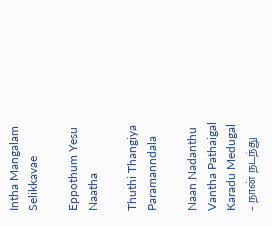Intha Mangalam Selikkavae

Eppothum Yesu Naatha

Thuthi Thangiya Paramanndala

Naan Nadanthu Vantha Pathaigal Karadu Medugal – நான் நடந்து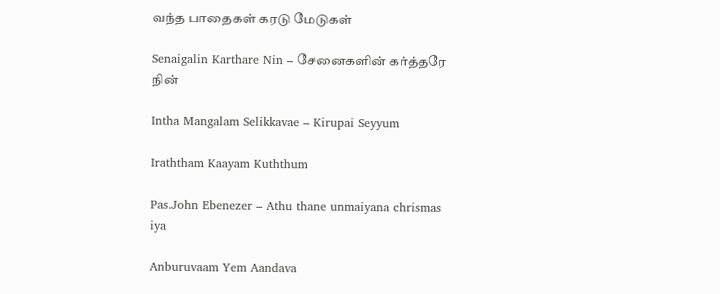வந்த பாதைகள் கரடு மேடுகள்

Senaigalin Karthare Nin – சேனைகளின் கர்த்தரே நின்

Intha Mangalam Selikkavae – Kirupai Seyyum

Iraththam Kaayam Kuththum

Pas.John Ebenezer – Athu thane unmaiyana chrismas iya

Anburuvaam Yem Aandava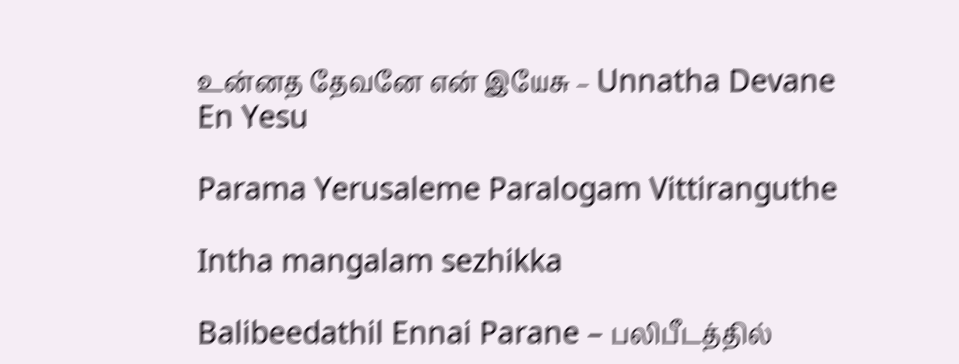உன்னத தேவனே என் இயேசு – Unnatha Devane En Yesu

Parama Yerusaleme Paralogam Vittiranguthe

Intha mangalam sezhikka

Balibeedathil Ennai Parane – பலிபீடத்தில்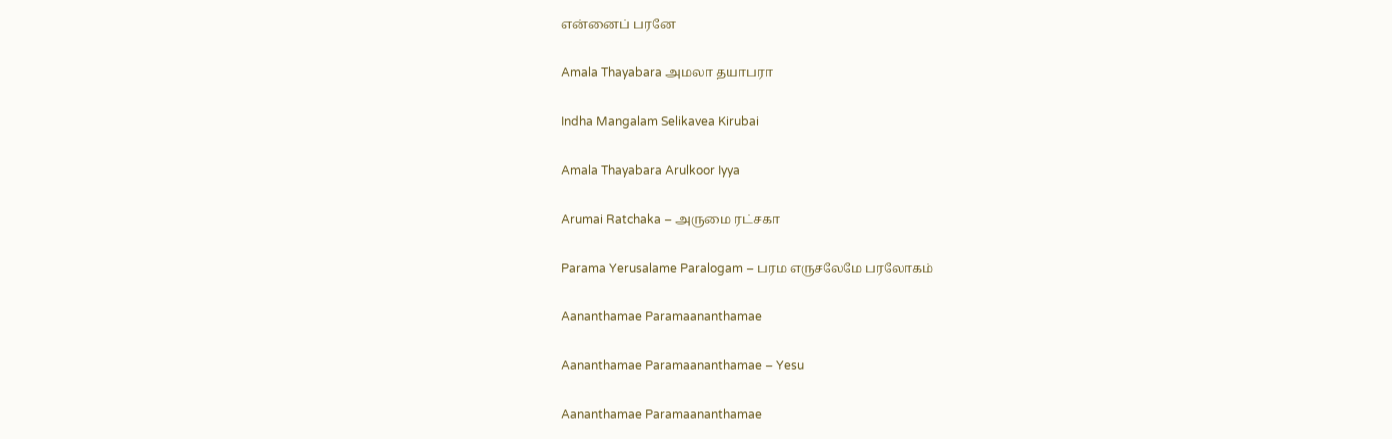என்னைப் பரனே

Amala Thayabara அமலா தயாபரா

Indha Mangalam Selikavea Kirubai

Amala Thayabara Arulkoor Iyya

Arumai Ratchaka – அருமை ரட்சகா

Parama Yerusalame Paralogam – பரம எருசலேமே பரலோகம்

Aananthamae Paramaananthamae

Aananthamae Paramaananthamae – Yesu

Aananthamae Paramaananthamae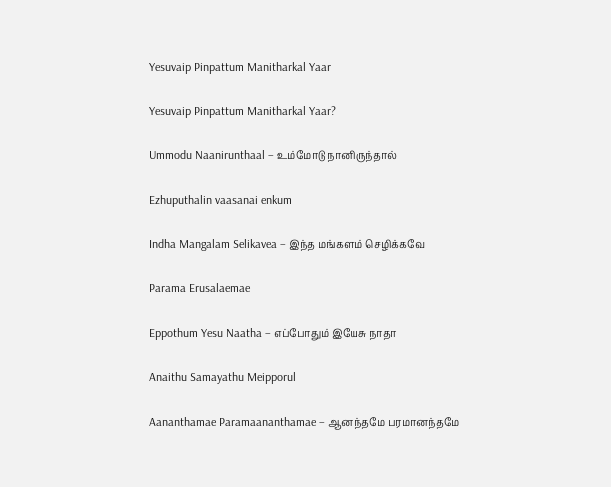Yesuvaip Pinpattum Manitharkal Yaar

Yesuvaip Pinpattum Manitharkal Yaar?

Ummodu Naanirunthaal – உம்மோடு நானிருந்தால்

Ezhuputhalin vaasanai enkum

Indha Mangalam Selikavea – இந்த மங்களம் செழிக்கவே

Parama Erusalaemae

Eppothum Yesu Naatha – எப்போதும் இயேசு நாதா

Anaithu Samayathu Meipporul

Aananthamae Paramaananthamae – ஆனந்தமே பரமானந்தமே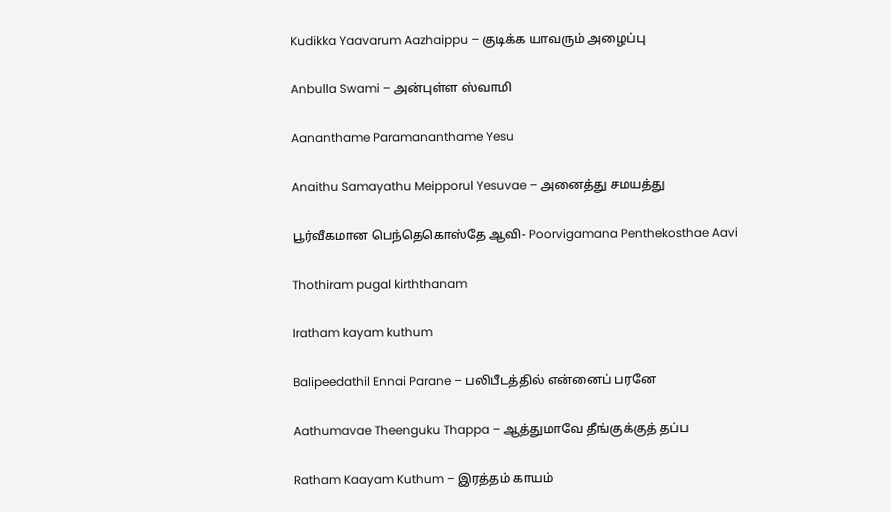Kudikka Yaavarum Aazhaippu – குடிக்க யாவரும் அழைப்பு

Anbulla Swami – அன்புள்ள ஸ்வாமி

Aananthame Paramananthame Yesu

Anaithu Samayathu Meipporul Yesuvae – அனைத்து சமயத்து

பூர்வீகமான பெந்தெகொஸ்தே ஆவி- Poorvigamana Penthekosthae Aavi

Thothiram pugal kirththanam

Iratham kayam kuthum

Balipeedathil Ennai Parane – பலிபீடத்தில் என்னைப் பரனே

Aathumavae Theenguku Thappa – ஆத்துமாவே தீங்குக்குத் தப்ப

Ratham Kaayam Kuthum – இரத்தம் காயம்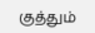குத்தும்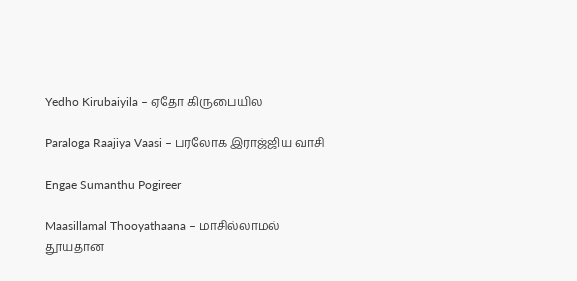Yedho Kirubaiyila – ஏதோ கிருபையில

Paraloga Raajiya Vaasi – பரலோக இராஜ்ஜிய வாசி

Engae Sumanthu Pogireer

Maasillamal Thooyathaana – மாசில்லாமல் தூயதான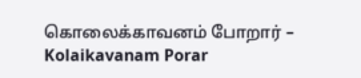கொலைக்காவனம் போறார் – Kolaikavanam Porar